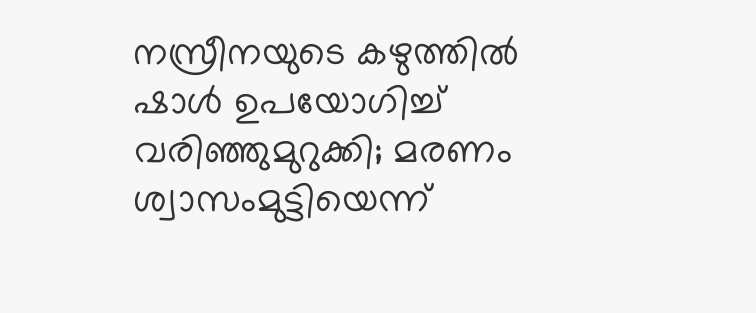നസ്രീനയുടെ കഴുത്തിൽ ഷാൾ ഉപയോഗിച്ച് വരിഞ്ഞുമുറുക്കി; മരണം ശ്വാസംമുട്ടിയെന്ന്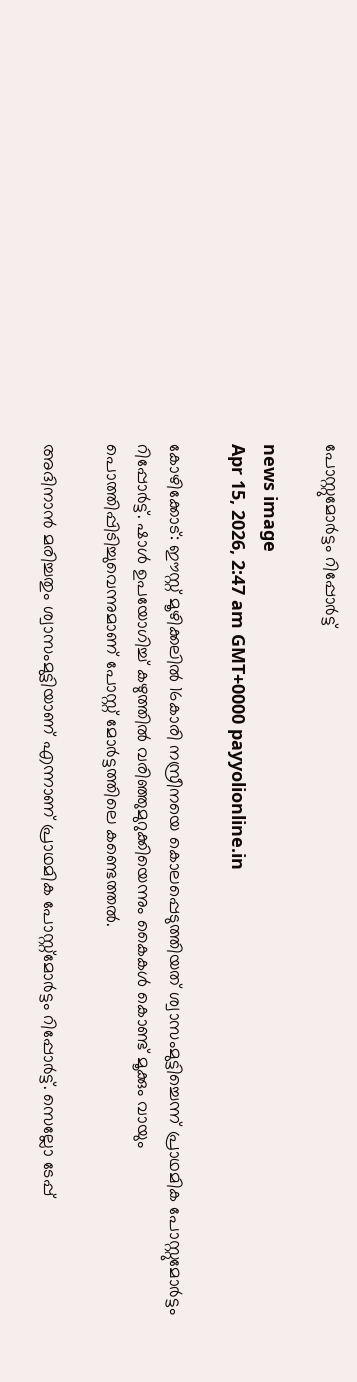പോസ്റ്റുമോർട്ടം റിപ്പോർട്ട്

news image
Apr 15, 2026, 2:47 am GMT+0000 payyolionline.in

കോഴിക്കോട്: ഈസ്റ്റ് മൂഴിക്കലിൽ 16കാരി നസ്രീനയെ കൊലപ്പെടുത്തിയത് ശ്വാസംമുട്ടിച്ചെന്ന് പ്രാഥമിക പോസ്റ്റുമോർട്ടം റിപ്പോർട്ട്. ഷാൾ ഉപയോഗിച്ച് കഴുത്തിൽ വരിഞ്ഞുമുറുക്കിയെന്നും കൈകൾ കൊണ്ട് മൂക്കും വായും പൊത്തിപ്പിടിച്ചുവെന്നുമാണ് പോസ്റ്റ് മോർട്ടത്തിലെ കണ്ടെത്തൽ.

അദിനാൻ മരിച്ചതും ശ്വാസംമുട്ടിയാണ് എന്നാണ് പ്രാഥമിക പോസ്റ്റ്‌മോർട്ടം റിപ്പോർട്ട്. സെല്ലോ ടേപ്പ്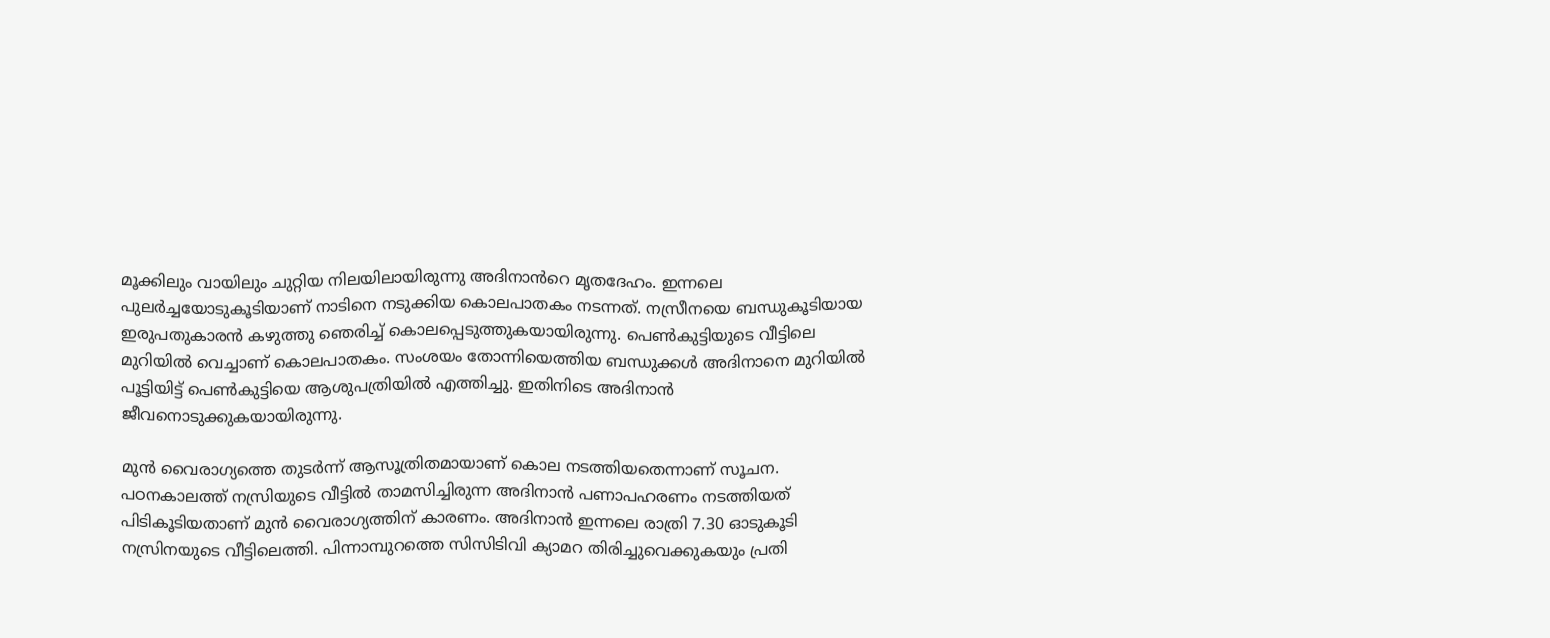മൂക്കിലും വായിലും ചുറ്റിയ നിലയിലായിരുന്നു അദിനാൻറെ മൃതദേഹം. ഇന്നലെ പുലർച്ചയോടുകൂടിയാണ് നാടിനെ നടുക്കിയ കൊലപാതകം നടന്നത്. നസ്രീനയെ ബന്ധുകൂടിയായ ഇരുപതുകാരൻ കഴുത്തു ഞെരിച്ച് കൊലപ്പെടുത്തുകയായിരുന്നു. പെൺകുട്ടിയുടെ വീട്ടിലെ മുറിയിൽ വെച്ചാണ് കൊലപാതകം. സംശയം തോന്നിയെത്തിയ ബന്ധുക്കൾ അദിനാനെ മുറിയിൽ പൂട്ടിയിട്ട് പെൺകുട്ടിയെ ആശുപത്രിയിൽ എത്തിച്ചു. ഇതിനിടെ അദിനാൻ ജീവനൊടുക്കുകയായിരുന്നു.

മുൻ വൈരാഗ്യത്തെ തുടർന്ന് ആസൂത്രിതമായാണ് കൊല നടത്തിയതെന്നാണ് സൂചന. പഠനകാലത്ത് നസ്രിയുടെ വീട്ടിൽ താമസിച്ചിരുന്ന അദിനാൻ പണാപഹരണം നടത്തിയത് പിടികൂടിയതാണ് മുൻ വൈരാഗ്യത്തിന് കാരണം. അദിനാൻ ഇന്നലെ രാത്രി 7.30 ഓടുകൂടി നസ്രിനയുടെ വീട്ടിലെത്തി. പിന്നാമ്പുറത്തെ സിസിടിവി ക്യാമറ തിരിച്ചുവെക്കുകയും പ്രതി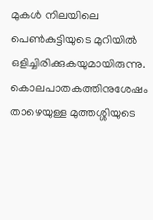മുകൾ നിലയിലെ പെൺകുട്ടിയുടെ മുറിയിൽ ഒളിച്ചിരിക്കുകയുമായിരുന്നു. കൊലപാതകത്തിനുശേഷം താഴെയുള്ള മുത്തശ്ശിയുടെ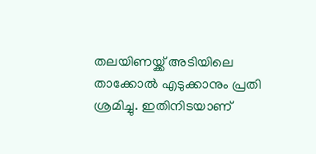തലയിണയ്ക്ക് അടിയിലെ താക്കോൽ എടുക്കാനും പ്രതി ശ്രമിച്ചു. ഇതിനിടയാണ്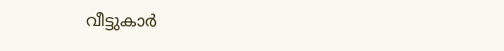വീട്ടുകാർ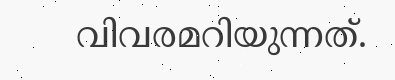വിവരമറിയുന്നത്.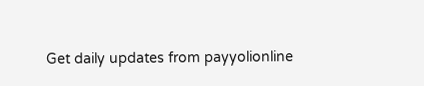Get daily updates from payyolionline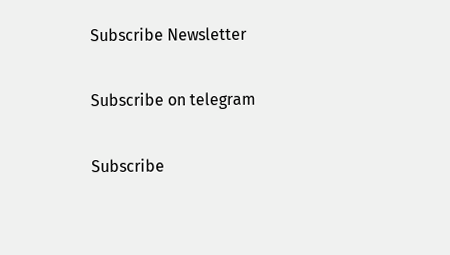Subscribe Newsletter

Subscribe on telegram

Subscribe